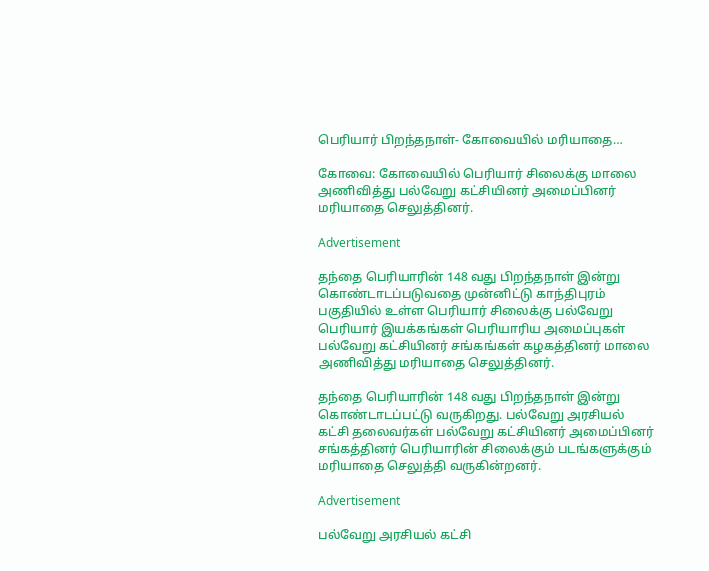பெரியார் பிறந்தநாள்- கோவையில் மரியாதை…

கோவை: கோவையில் பெரியார் சிலைக்கு மாலை அணிவித்து பல்வேறு கட்சியினர் அமைப்பினர் மரியாதை செலுத்தினர்.

Advertisement

தந்தை பெரியாரின் 148 வது பிறந்தநாள் இன்று கொண்டாடப்படுவதை முன்னிட்டு காந்திபுரம் பகுதியில் உள்ள பெரியார் சிலைக்கு பல்வேறு பெரியார் இயக்கங்கள் பெரியாரிய அமைப்புகள் பல்வேறு கட்சியினர் சங்கங்கள் கழகத்தினர் மாலை அணிவித்து மரியாதை செலுத்தினர்.

தந்தை பெரியாரின் 148 வது பிறந்தநாள் இன்று கொண்டாடப்பட்டு வருகிறது. பல்வேறு அரசியல் கட்சி தலைவர்கள் பல்வேறு கட்சியினர் அமைப்பினர் சங்கத்தினர் பெரியாரின் சிலைக்கும் படங்களுக்கும் மரியாதை செலுத்தி வருகின்றனர்.

Advertisement

பல்வேறு அரசியல் கட்சி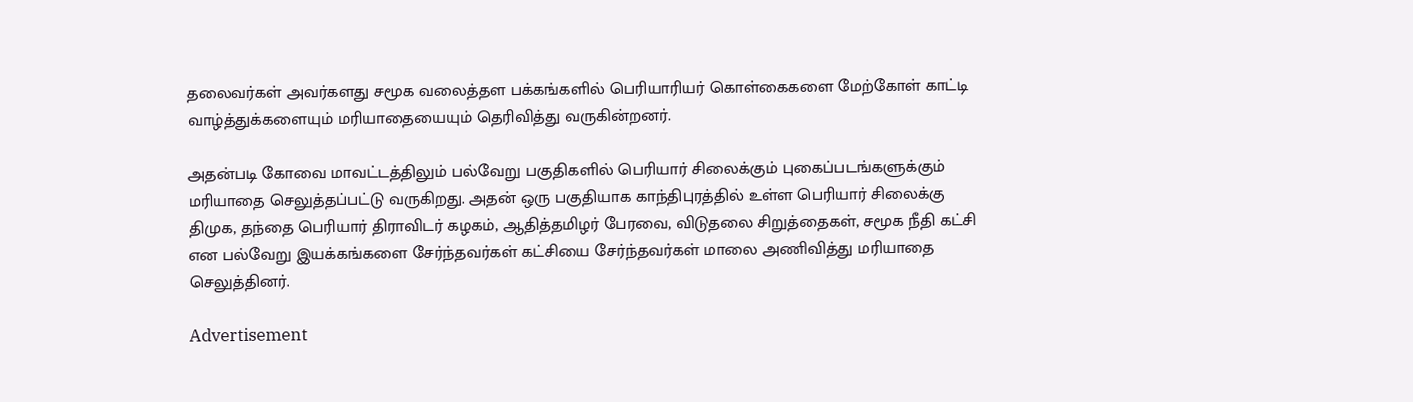தலைவர்கள் அவர்களது சமூக வலைத்தள பக்கங்களில் பெரியாரியர் கொள்கைகளை மேற்கோள் காட்டி வாழ்த்துக்களையும் மரியாதையையும் தெரிவித்து வருகின்றனர்.

அதன்படி கோவை மாவட்டத்திலும் பல்வேறு பகுதிகளில் பெரியார் சிலைக்கும் புகைப்படங்களுக்கும் மரியாதை செலுத்தப்பட்டு வருகிறது. அதன் ஒரு பகுதியாக காந்திபுரத்தில் உள்ள பெரியார் சிலைக்கு திமுக, தந்தை பெரியார் திராவிடர் கழகம், ஆதித்தமிழர் பேரவை, விடுதலை சிறுத்தைகள், சமூக நீதி கட்சி என பல்வேறு இயக்கங்களை சேர்ந்தவர்கள் கட்சியை சேர்ந்தவர்கள் மாலை அணிவித்து மரியாதை செலுத்தினர்.

Advertisement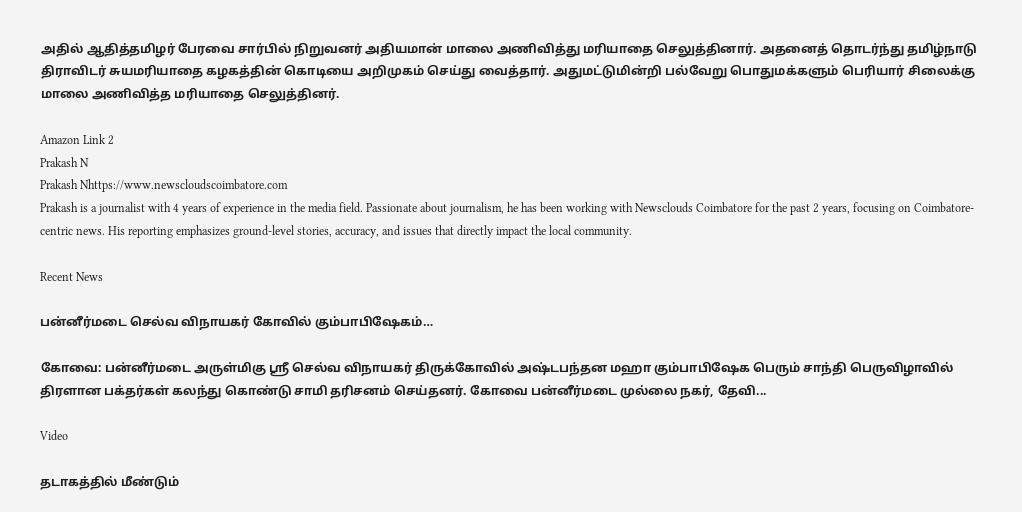அதில் ஆதித்தமிழர் பேரவை சார்பில் நிறுவனர் அதியமான் மாலை அணிவித்து மரியாதை செலுத்தினார். அதனைத் தொடர்ந்து தமிழ்நாடு திராவிடர் சுயமரியாதை கழகத்தின் கொடியை அறிமுகம் செய்து வைத்தார். அதுமட்டுமின்றி பல்வேறு பொதுமக்களும் பெரியார் சிலைக்கு மாலை அணிவித்த மரியாதை செலுத்தினர்.

Amazon Link 2
Prakash N
Prakash Nhttps://www.newscloudscoimbatore.com
Prakash is a journalist with 4 years of experience in the media field. Passionate about journalism, he has been working with Newsclouds Coimbatore for the past 2 years, focusing on Coimbatore-centric news. His reporting emphasizes ground-level stories, accuracy, and issues that directly impact the local community.

Recent News

பன்னீர்மடை செல்வ விநாயகர் கோவில் கும்பாபிஷேகம்…

கோவை: பன்னீர்மடை அருள்மிகு ஸ்ரீ செல்வ விநாயகர் திருக்கோவில் அஷ்டபந்தன மஹா கும்பாபிஷேக பெரும் சாந்தி பெருவிழாவில் திரளான பக்தர்கள் கலந்து கொண்டு சாமி தரிசனம் செய்தனர். கோவை பன்னீர்மடை முல்லை நகர், தேவி...

Video

தடாகத்தில் மீண்டும்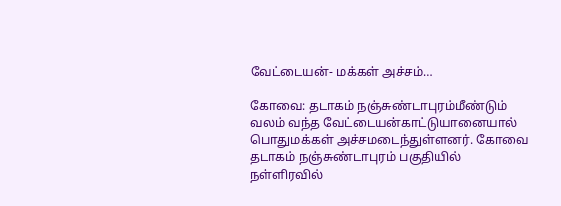வேட்டையன்- மக்கள் அச்சம்…

கோவை: தடாகம் நஞ்சுண்டாபுரம்மீண்டும் வலம் வந்த வேட்டையன்காட்டுயானையால் பொதுமக்கள் அச்சமடைந்துள்ளனர். கோவை தடாகம் நஞ்சுண்டாபுரம் பகுதியில் நள்ளிரவில்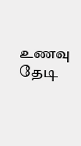உணவு தேடி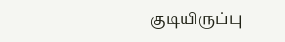குடியிருப்பு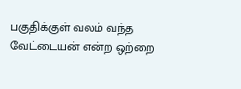பகுதிக்குள் வலம் வந்த வேட்டையன் என்ற ஒற்றை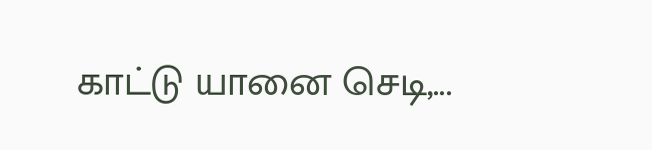காட்டு யானை செடி,...